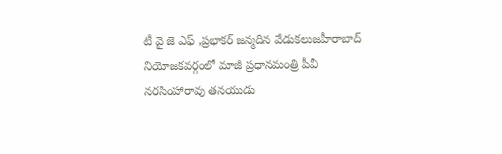టీ వై జె ఎఫ్ ,ప్రభాకర్ జన్మదిన వేడుకలుజహీరాబాద్ నియోజకవర్గంలో మాజీ ప్రధానమంత్రి పీవీ నరసింహారావు తనయుడు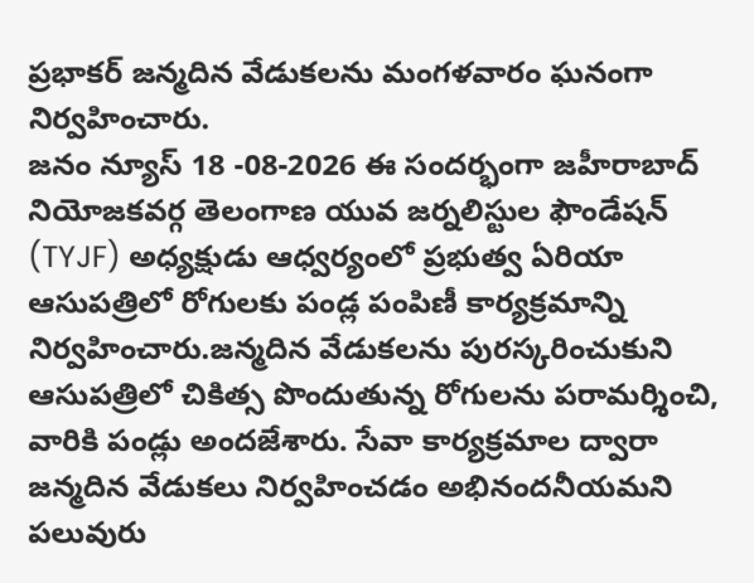ప్రభాకర్ జన్మదిన వేడుకలను మంగళవారం ఘనంగా నిర్వహించారు.
జనం న్యూస్ 18 -08-2026 ఈ సందర్భంగా జహీరాబాద్ నియోజకవర్గ తెలంగాణ యువ జర్నలిస్టుల ఫౌండేషన్ (TYJF) అధ్యక్షుడు ఆధ్వర్యంలో ప్రభుత్వ ఏరియా ఆసుపత్రిలో రోగులకు పండ్ల పంపిణీ కార్యక్రమాన్ని నిర్వహించారు.జన్మదిన వేడుకలను పురస్కరించుకుని ఆసుపత్రిలో చికిత్స పొందుతున్న రోగులను పరామర్శించి, వారికి పండ్లు అందజేశారు. సేవా కార్యక్రమాల ద్వారా జన్మదిన వేడుకలు నిర్వహించడం అభినందనీయమని పలువురు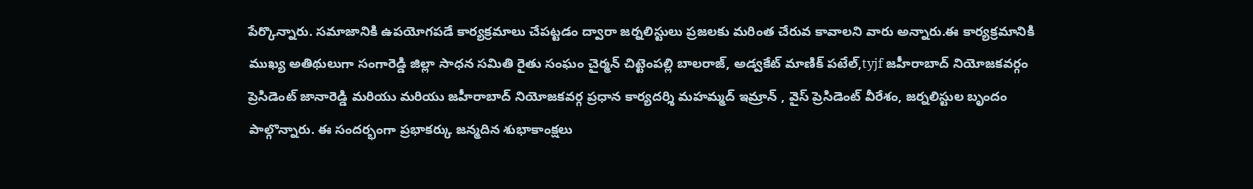పేర్కొన్నారు. సమాజానికి ఉపయోగపడే కార్యక్రమాలు చేపట్టడం ద్వారా జర్నలిస్టులు ప్రజలకు మరింత చేరువ కావాలని వారు అన్నారు.ఈ కార్యక్రమానికి ముఖ్య అతిథులుగా సంగారెడ్డి జిల్లా సాధన సమితి రైతు సంఘం చైర్మన్ చిట్టెంపల్లి బాలరాజ్, అడ్వకేట్ మాణిక్ పటేల్,tyjf జహీరాబాద్ నియోజకవర్గం ప్రెసిడెంట్ జానారెడ్డి మరియు మరియు జహీరాబాద్ నియోజకవర్గ ప్రధాన కార్యదర్శి మహమ్మద్ ఇమ్రాన్ , వైస్ ప్రెసిడెంట్ వీరేశం, జర్నలిస్టుల బృందం పాల్గొన్నారు. ఈ సందర్భంగా ప్రభాకర్కు జన్మదిన శుభాకాంక్షలు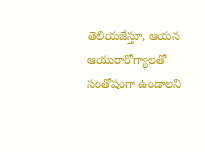తెలియజేస్తూ, ఆయన ఆయురారోగ్యాలతో సంతోషంగా ఉండాలని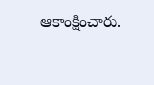ఆకాంక్షించారు.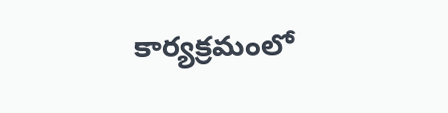కార్యక్రమంలో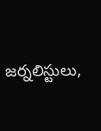జర్నలిస్టులు,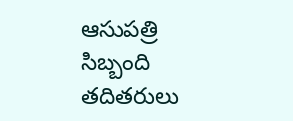ఆసుపత్రి సిబ్బంది తదితరులు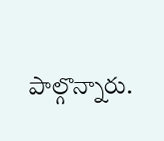పాల్గొన్నారు.